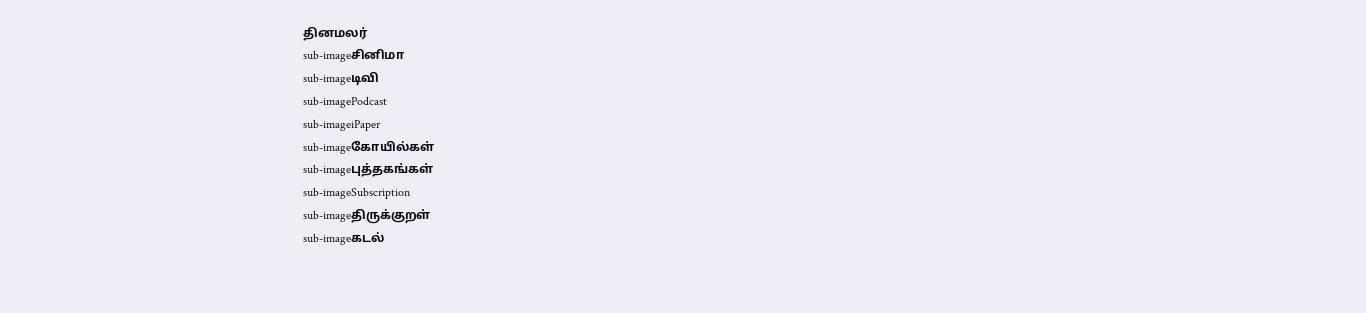தினமலர்
sub-imageசினிமா
sub-imageடிவி
sub-imagePodcast
sub-imageiPaper
sub-imageகோயில்கள்
sub-imageபுத்தகங்கள்
sub-imageSubscription
sub-imageதிருக்குறள்
sub-imageகடல்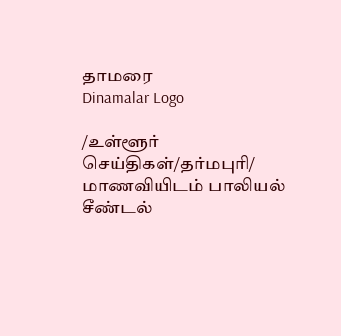தாமரை
Dinamalar Logo

/உள்ளூர் செய்திகள்/தர்மபுரி/ மாணவியிடம் பாலியல் சீண்டல்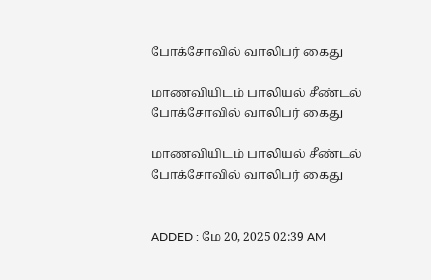போக்சோவில் வாலிபர் கைது

மாணவியிடம் பாலியல் சீண்டல் போக்சோவில் வாலிபர் கைது

மாணவியிடம் பாலியல் சீண்டல் போக்சோவில் வாலிபர் கைது


ADDED : மே 20, 2025 02:39 AM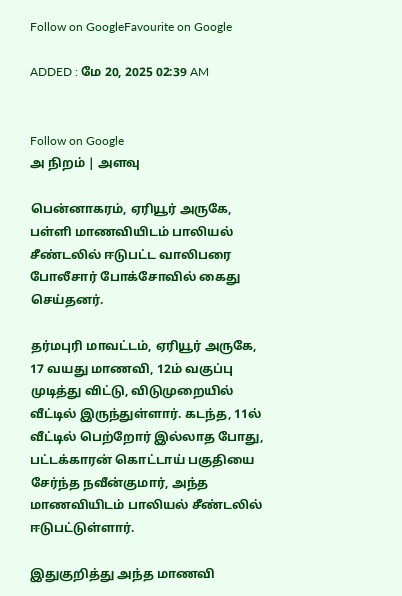Follow on GoogleFavourite on Google

ADDED : மே 20, 2025 02:39 AM


Follow on Google
அ நிறம் | அளவு

பென்னாகரம், ஏரியூர் அருகே, பள்ளி மாணவியிடம் பாலியல் சீண்டலில் ஈடுபட்ட வாலிபரை போலீசார் போக்சோவில் கைது செய்தனர்.

தர்மபுரி மாவட்டம், ஏரியூர் அருகே, 17 வயது மாணவி, 12ம் வகுப்பு முடித்து விட்டு, விடுமுறையில் வீட்டில் இருந்துள்ளார். கடந்த, 11ல் வீட்டில் பெற்றோர் இல்லாத போது, பட்டக்காரன் கொட்டாய் பகுதியை சேர்ந்த நவீன்குமார், அந்த மாணவியிடம் பாலியல் சீண்டலில் ஈடுபட்டுள்ளார்.

இதுகுறித்து அந்த மாணவி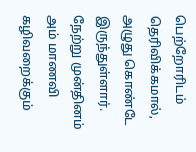பெற்றோரிடம் தெரிவிக்கமால், அழுது கொண்டே இருந்துள்ளார். நேற்று முன்தினம் அம் மாணவி கழிவறைக்கும்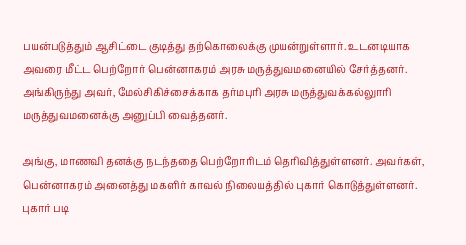பயன்படுத்தும் ஆசிட்டை குடித்து தற்கொலைக்கு முயன்றுள்ளார். உடனடியாக அவரை மீட்ட பெற்றோர் பென்னாகரம் அரசு மருத்துவமனையில் சேர்த்தனர். அங்கிருந்து அவர், மேல்சிகிச்சைக்காக தர்மபுரி அரசு மருத்துவக்கல்லுாரி மருத்துவமனைக்கு அனுப்பி வைத்தனர்.

அங்கு, மாணவி தனக்கு நடந்ததை பெற்றோரிடம் தெரிவித்துள்ளனர். அவர்கள், பென்னாகரம் அனைத்து மகளிர் காவல் நிலையத்தில் புகார் கொடுத்துள்ளனர். புகார் படி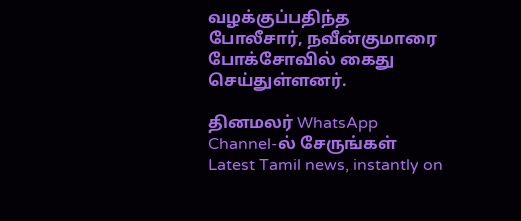வழக்குப்பதிந்த போலீசார், நவீன்குமாரை போக்சோவில் கைது செய்துள்ளனர்.

தினமலர் WhatsApp Channel-ல் சேருங்கள்
Latest Tamil news, instantly on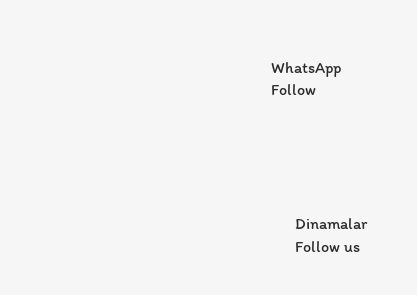WhatsApp
Follow





      Dinamalar
      Follow us